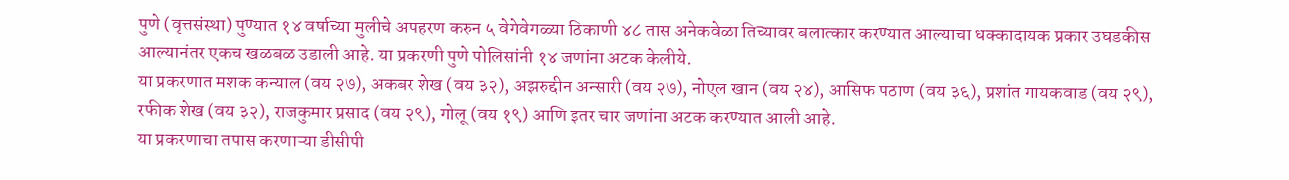पुणे (वृत्तसंस्था) पुण्यात १४ वर्षाच्या मुलीचे अपहरण करुन ५ वेगेवेगळ्या ठिकाणी ४८ तास अनेकवेळा तिच्यावर बलात्कार करण्यात आल्याचा धक्कादायक प्रकार उघडकीस आल्यानंतर एकच खळबळ उडाली आहे. या प्रकरणी पुणे पोलिसांनी १४ जणांना अटक केलीये.
या प्रकरणात मशक कन्याल (वय २७), अकबर शेख (वय ३२), अझरुद्दीन अन्सारी (वय २७), नोएल खान (वय २४), आसिफ पठाण (वय ३६), प्रशांत गायकवाड (वय २९), रफीक शेख (वय ३२), राजकुमार प्रसाद (वय २९), गोलू (वय १९) आणि इतर चार जणांना अटक करण्यात आली आहे.
या प्रकरणाचा तपास करणाऱ्या डीसीपी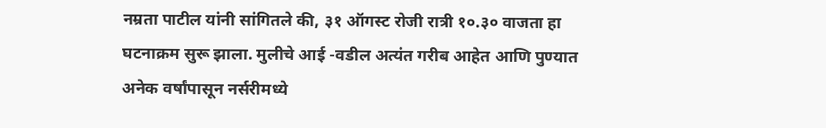नम्रता पाटील यांनी सांगितले की, ३१ ऑगस्ट रोजी रात्री १०.३० वाजता हा घटनाक्रम सुरू झाला. मुलीचे आई -वडील अत्यंत गरीब आहेत आणि पुण्यात अनेक वर्षांपासून नर्सरीमध्ये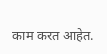काम करत आहेत.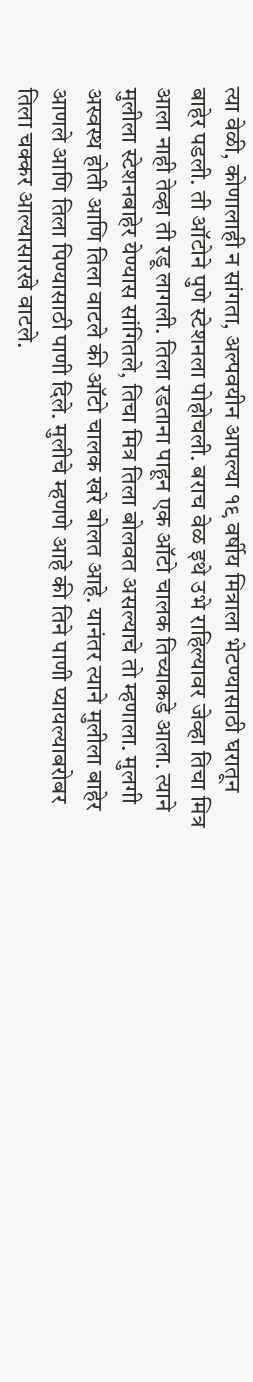त्या वेळी, कोणालाही न सांगता, अल्पवयीन आपल्या १९ वर्षीय मित्राला भेटण्यासाठी घरातून बाहेर पडली. ती ऑटोने पुणे स्टेशनला पोहोचली. बराच वेळ इथे उभे राहिल्यावर जेव्हा तिचा मित्र आला नाही तेव्हा ती रडू लागली. तिला रडताना पाहून एक ऑटो चालक तिच्याकडे आला. त्याने मुलीला स्टेशनबाहेर येण्यास सांगितले, तिचा मित्र तिला बोलवत असल्याचे तो म्हणाला. मुलगी अस्वस्थ होती आणि तिला वाटले की ऑटो चालक खरे बोलत आहे. यानंतर त्याने मुलीला बाहेर आणले आणि तिला पिण्यासाठी पाणी दिले. मुलीचे म्हणणे आहे की तिने पाणी प्यायल्याबरोबर तिला चक्कर आल्यासारखे वाटले.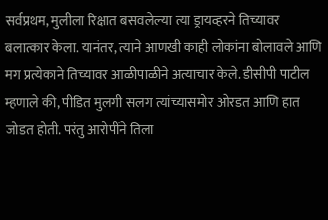सर्वप्रथम, मुलीला रिक्षात बसवलेल्या त्या ड्रायव्हरने तिच्यावर बलात्कार केला. यानंतर, त्याने आणखी काही लोकांना बोलावले आणि मग प्रत्येकाने तिच्यावर आळीपाळीने अत्याचार केले. डीसीपी पाटील म्हणाले की, पीडित मुलगी सलग त्यांच्यासमोर ओरडत आणि हात जोडत होती. परंतु आरोपींने तिला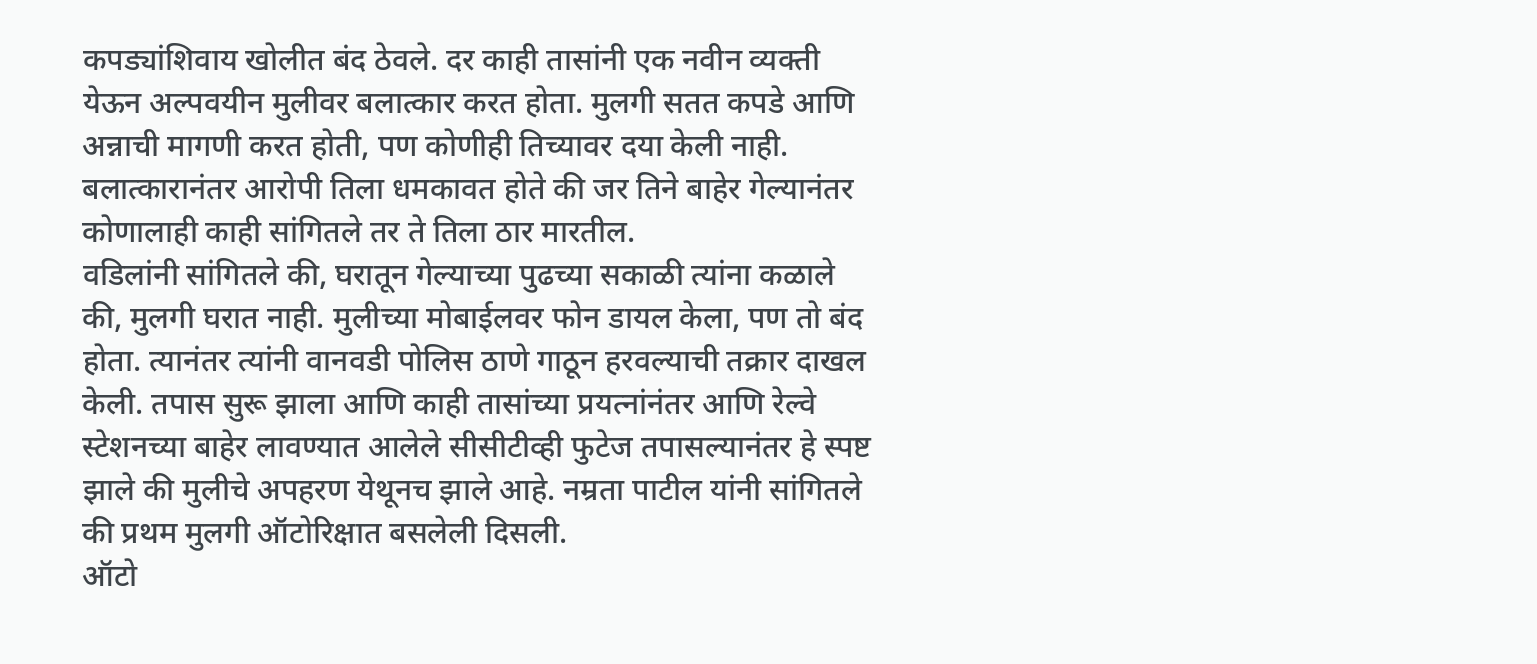कपड्यांशिवाय खोलीत बंद ठेवले. दर काही तासांनी एक नवीन व्यक्ती येऊन अल्पवयीन मुलीवर बलात्कार करत होता. मुलगी सतत कपडे आणि अन्नाची मागणी करत होती, पण कोणीही तिच्यावर दया केली नाही. बलात्कारानंतर आरोपी तिला धमकावत होते की जर तिने बाहेर गेल्यानंतर कोणालाही काही सांगितले तर ते तिला ठार मारतील.
वडिलांनी सांगितले की, घरातून गेल्याच्या पुढच्या सकाळी त्यांना कळाले की, मुलगी घरात नाही. मुलीच्या मोबाईलवर फोन डायल केला, पण तो बंद होता. त्यानंतर त्यांनी वानवडी पोलिस ठाणे गाठून हरवल्याची तक्रार दाखल केली. तपास सुरू झाला आणि काही तासांच्या प्रयत्नांनंतर आणि रेल्वे स्टेशनच्या बाहेर लावण्यात आलेले सीसीटीव्ही फुटेज तपासल्यानंतर हे स्पष्ट झाले की मुलीचे अपहरण येथूनच झाले आहे. नम्रता पाटील यांनी सांगितले की प्रथम मुलगी ऑटोरिक्षात बसलेली दिसली.
ऑटो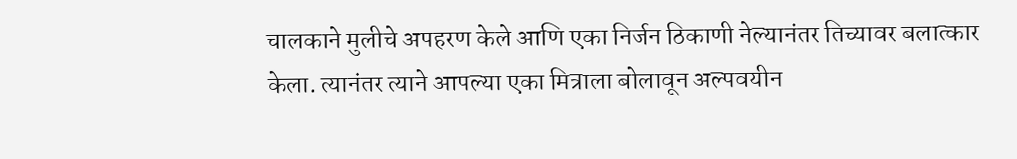चालकाने मुलीचे अपहरण केले आणि एका निर्जन ठिकाणी नेल्यानंतर तिच्यावर बलात्कार केला. त्यानंतर त्याने आपल्या एका मित्राला बोलावून अल्पवयीन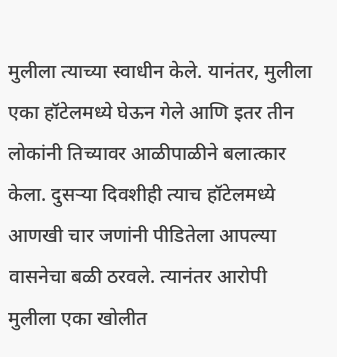मुलीला त्याच्या स्वाधीन केले. यानंतर, मुलीला एका हॉटेलमध्ये घेऊन गेले आणि इतर तीन लोकांनी तिच्यावर आळीपाळीने बलात्कार केला. दुसऱ्या दिवशीही त्याच हॉटेलमध्ये आणखी चार जणांनी पीडितेला आपल्या वासनेचा बळी ठरवले. त्यानंतर आरोपी मुलीला एका खोलीत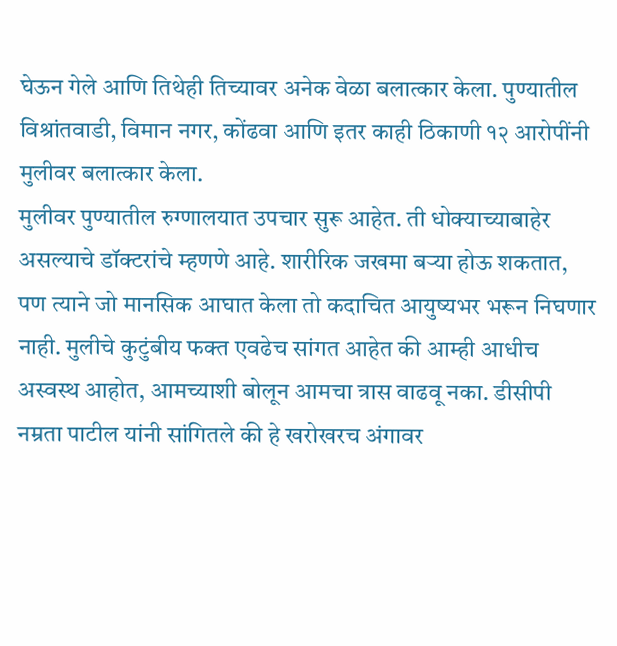घेऊन गेले आणि तिथेही तिच्यावर अनेक वेळा बलात्कार केला. पुण्यातील विश्रांतवाडी, विमान नगर, कोंढवा आणि इतर काही ठिकाणी १२ आरोपींनी मुलीवर बलात्कार केला.
मुलीवर पुण्यातील रुग्णालयात उपचार सुरू आहेत. ती धोक्याच्याबाहेर असल्याचे डॉक्टरांचे म्हणणे आहे. शारीरिक जखमा बऱ्या होऊ शकतात, पण त्याने जो मानसिक आघात केला तो कदाचित आयुष्यभर भरून निघणार नाही. मुलीचे कुटुंबीय फक्त एवढेच सांगत आहेत की आम्ही आधीच अस्वस्थ आहोत, आमच्याशी बोलून आमचा त्रास वाढवू नका. डीसीपी नम्रता पाटील यांनी सांगितले की हे खरोखरच अंगावर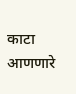काटा आणणारे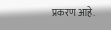प्रकरण आहे.